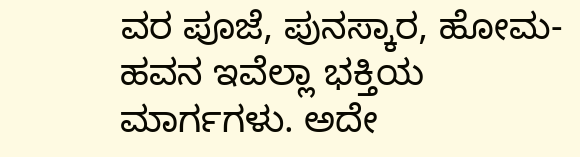ವರ ಪೂಜೆ, ಪುನಸ್ಕಾರ, ಹೋಮ-ಹವನ ಇವೆಲ್ಲಾ ಭಕ್ತಿಯ ಮಾರ್ಗಗಳು. ಅದೇ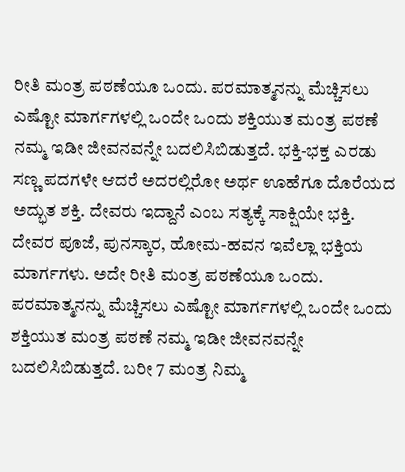ರೀತಿ ಮಂತ್ರ ಪಠಣೆಯೂ ಒಂದು. ಪರಮಾತ್ಮನನ್ನು ಮೆಚ್ಚಿಸಲು ಎಷ್ಟೋ ಮಾರ್ಗಗಳಲ್ಲಿ ಒಂದೇ ಒಂದು ಶಕ್ತಿಯುತ ಮಂತ್ರ ಪಠಣೆ ನಮ್ಮ ಇಡೀ ಜೀವನವನ್ನೇ ಬದಲಿಸಿಬಿಡುತ್ತದೆ. ಭಕ್ತಿ-ಭಕ್ತ ಎರಡು ಸಣ್ಣ ಪದಗಳೇ ಆದರೆ ಅದರಲ್ಲಿರೋ ಅರ್ಥ ಊಹೆಗೂ ದೊರೆಯದ ಅದ್ಭುತ ಶಕ್ತಿ. ದೇವರು ಇದ್ದಾನೆ ಎಂಬ ಸತ್ಯಕ್ಕೆ ಸಾಕ್ಷಿಯೇ ಭಕ್ತಿ. ದೇವರ ಪೂಜೆ, ಪುನಸ್ಕಾರ, ಹೋಮ-ಹವನ ಇವೆಲ್ಲಾ ಭಕ್ತಿಯ ಮಾರ್ಗಗಳು. ಅದೇ ರೀತಿ ಮಂತ್ರ ಪಠಣೆಯೂ ಒಂದು. ಪರಮಾತ್ಮನನ್ನು ಮೆಚ್ಚಿಸಲು ಎಷ್ಟೋ ಮಾರ್ಗಗಳಲ್ಲಿ ಒಂದೇ ಒಂದು ಶಕ್ತಿಯುತ ಮಂತ್ರ ಪಠಣೆ ನಮ್ಮ ಇಡೀ ಜೀವನವನ್ನೇ ಬದಲಿಸಿಬಿಡುತ್ತದೆ. ಬರೀ 7 ಮಂತ್ರ ನಿಮ್ಮ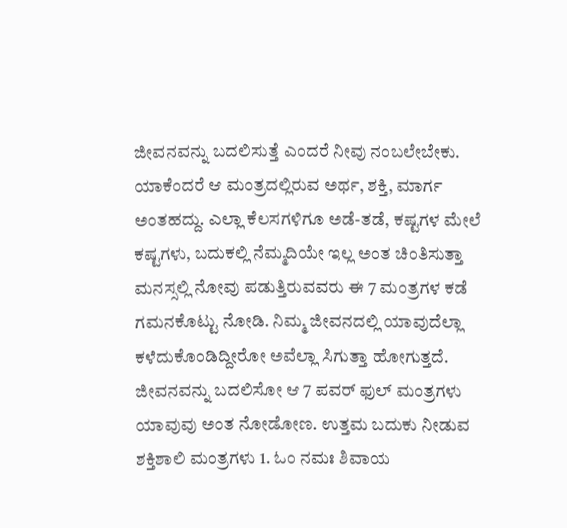ಜೀವನವನ್ನು ಬದಲಿಸುತ್ತೆ ಎಂದರೆ ನೀವು ನಂಬಲೇಬೇಕು. ಯಾಕೆಂದರೆ ಆ ಮಂತ್ರದಲ್ಲಿರುವ ಅರ್ಥ, ಶಕ್ತಿ, ಮಾರ್ಗ ಅಂತಹದ್ದು. ಎಲ್ಲಾ ಕೆಲಸಗಳಿಗೂ ಅಡೆ-ತಡೆ, ಕಷ್ಟಗಳ ಮೇಲೆ ಕಷ್ಟಗಳು, ಬದುಕಲ್ಲಿ ನೆಮ್ಮದಿಯೇ ಇಲ್ಲ ಅಂತ ಚಿಂತಿಸುತ್ತಾ ಮನಸ್ಸಲ್ಲಿ ನೋವು ಪಡುತ್ತಿರುವವರು ಈ 7 ಮಂತ್ರಗಳ ಕಡೆ ಗಮನಕೊಟ್ಟು ನೋಡಿ. ನಿಮ್ಮ ಜೀವನದಲ್ಲಿ ಯಾವುದೆಲ್ಲಾ ಕಳೆದುಕೊಂಡಿದ್ದೀರೋ ಅವೆಲ್ಲಾ ಸಿಗುತ್ತಾ ಹೋಗುತ್ತದೆ. ಜೀವನವನ್ನು ಬದಲಿಸೋ ಆ 7 ಪವರ್ ಫುಲ್ ಮಂತ್ರಗಳು ಯಾವುವು ಅಂತ ನೋಡೋಣ. ಉತ್ತಮ ಬದುಕು ನೀಡುವ ಶಕ್ತಿಶಾಲಿ ಮಂತ್ರಗಳು 1. ಓಂ ನಮಃ ಶಿವಾಯ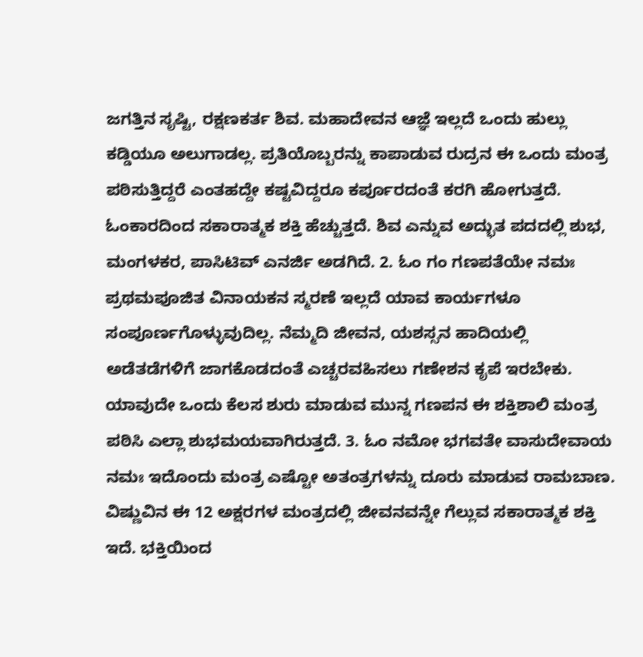ಜಗತ್ತಿನ ಸೃಷ್ಟಿ, ರಕ್ಷಣಕರ್ತ ಶಿವ. ಮಹಾದೇವನ ಆಜ್ಞೆ ಇಲ್ಲದೆ ಒಂದು ಹುಲ್ಲು ಕಡ್ಡಿಯೂ ಅಲುಗಾಡಲ್ಲ. ಪ್ರತಿಯೊಬ್ಬರನ್ನು ಕಾಪಾಡುವ ರುದ್ರನ ಈ ಒಂದು ಮಂತ್ರ ಪಠಿಸುತ್ತಿದ್ದರೆ ಎಂತಹದ್ದೇ ಕಷ್ಟವಿದ್ದರೂ ಕರ್ಪೂರದಂತೆ ಕರಗಿ ಹೋಗುತ್ತದೆ. ಓಂಕಾರದಿಂದ ಸಕಾರಾತ್ಮಕ ಶಕ್ತಿ ಹೆಚ್ಚುತ್ತದೆ. ಶಿವ ಎನ್ನುವ ಅದ್ಭುತ ಪದದಲ್ಲಿ ಶುಭ, ಮಂಗಳಕರ, ಪಾಸಿಟಿವ್ ಎನರ್ಜಿ ಅಡಗಿದೆ. 2. ಓಂ ಗಂ ಗಣಪತೆಯೇ ನಮಃ ಪ್ರಥಮಪೂಜಿತ ವಿನಾಯಕನ ಸ್ಮರಣೆ ಇಲ್ಲದೆ ಯಾವ ಕಾರ್ಯಗಳೂ ಸಂಪೂರ್ಣಗೊಳ್ಳುವುದಿಲ್ಲ. ನೆಮ್ಮದಿ ಜೀವನ, ಯಶಸ್ಸನ ಹಾದಿಯಲ್ಲಿ ಅಡೆತಡೆಗಳಿಗೆ ಜಾಗಕೊಡದಂತೆ ಎಚ್ಚರವಹಿಸಲು ಗಣೇಶನ ಕೃಪೆ ಇರಬೇಕು. ಯಾವುದೇ ಒಂದು ಕೆಲಸ ಶುರು ಮಾಡುವ ಮುನ್ನ ಗಣಪನ ಈ ಶಕ್ತಿಶಾಲಿ ಮಂತ್ರ ಪಠಿಸಿ ಎಲ್ಲಾ ಶುಭಮಯವಾಗಿರುತ್ತದೆ. 3. ಓಂ ನಮೋ ಭಗವತೇ ವಾಸುದೇವಾಯ ನಮಃ ಇದೊಂದು ಮಂತ್ರ ಎಷ್ಟೋ ಅತಂತ್ರಗಳನ್ನು ದೂರು ಮಾಡುವ ರಾಮಬಾಣ. ವಿಷ್ಣುವಿನ ಈ 12 ಅಕ್ಷರಗಳ ಮಂತ್ರದಲ್ಲಿ ಜೀವನವನ್ನೇ ಗೆಲ್ಲುವ ಸಕಾರಾತ್ಮಕ ಶಕ್ತಿ ಇದೆ. ಭಕ್ತಿಯಿಂದ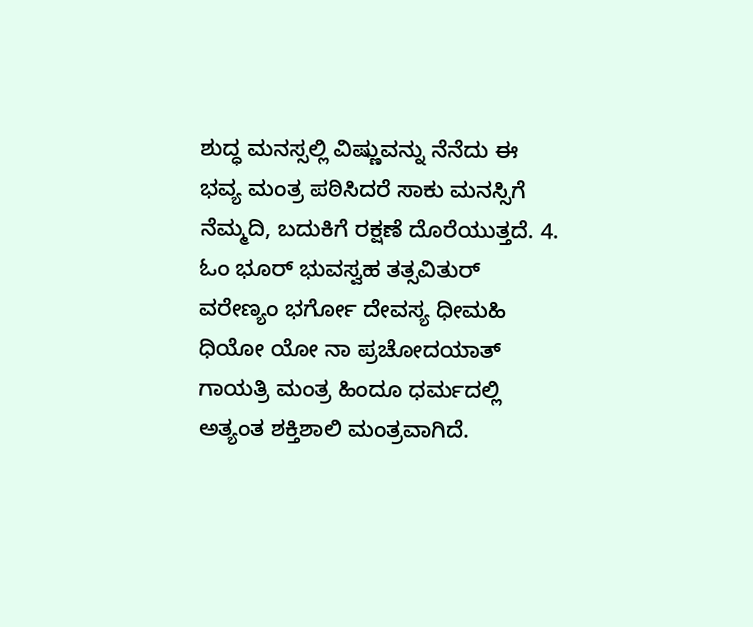ಶುದ್ಧ ಮನಸ್ಸಲ್ಲಿ ವಿಷ್ಣುವನ್ನು ನೆನೆದು ಈ ಭವ್ಯ ಮಂತ್ರ ಪಠಿಸಿದರೆ ಸಾಕು ಮನಸ್ಸಿಗೆ ನೆಮ್ಮದಿ, ಬದುಕಿಗೆ ರಕ್ಷಣೆ ದೊರೆಯುತ್ತದೆ. 4. ಓಂ ಭೂರ್ ಭುವಸ್ವಹ ತತ್ಸವಿತುರ್ ವರೇಣ್ಯಂ ಭರ್ಗೋ ದೇವಸ್ಯ ಧೀಮಹಿ ಧಿಯೋ ಯೋ ನಾ ಪ್ರಚೋದಯಾತ್ ಗಾಯತ್ರಿ ಮಂತ್ರ ಹಿಂದೂ ಧರ್ಮದಲ್ಲಿ ಅತ್ಯಂತ ಶಕ್ತಿಶಾಲಿ ಮಂತ್ರವಾಗಿದೆ.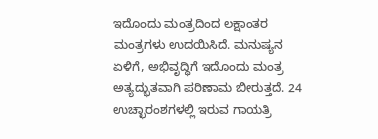ಇದೊಂದು ಮಂತ್ರದಿಂದ ಲಕ್ಷಾಂತರ ಮಂತ್ರಗಳು ಉದಯಿಸಿದೆ. ಮನುಷ್ಯನ ಏಳಿಗೆ, ಅಭಿವೃದ್ಧಿಗೆ ಇದೊಂದು ಮಂತ್ರ ಅತ್ಯದ್ಭುತವಾಗಿ ಪರಿಣಾಮ ಬೀರುತ್ತದೆ. 24 ಉಚ್ಛಾರಂಶಗಳಲ್ಲಿ ಇರುವ ಗಾಯತ್ರಿ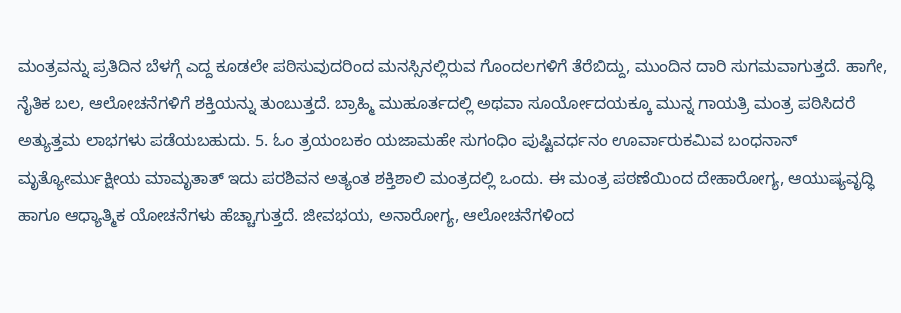ಮಂತ್ರವನ್ನು ಪ್ರತಿದಿನ ಬೆಳಗ್ಗೆ ಎದ್ದ ಕೂಡಲೇ ಪಠಿಸುವುದರಿಂದ ಮನಸ್ಸಿನಲ್ಲಿರುವ ಗೊಂದಲಗಳಿಗೆ ತೆರೆಬಿದ್ದು, ಮುಂದಿನ ದಾರಿ ಸುಗಮವಾಗುತ್ತದೆ. ಹಾಗೇ, ನೈತಿಕ ಬಲ, ಆಲೋಚನೆಗಳಿಗೆ ಶಕ್ತಿಯನ್ನು ತುಂಬುತ್ತದೆ. ಬ್ರಾಹ್ಮಿ ಮುಹೂರ್ತದಲ್ಲಿ ಅಥವಾ ಸೂರ್ಯೋದಯಕ್ಕೂ ಮುನ್ನ ಗಾಯತ್ರಿ ಮಂತ್ರ ಪಠಿಸಿದರೆ ಅತ್ಯುತ್ತಮ ಲಾಭಗಳು ಪಡೆಯಬಹುದು. 5. ಓಂ ತ್ರಯಂಬಕಂ ಯಜಾಮಹೇ ಸುಗಂಧಿಂ ಪುಷ್ಟಿವರ್ಧನಂ ಊರ್ವಾರುಕಮಿವ ಬಂಧನಾನ್ ಮೃತ್ಯೋರ್ಮುಕ್ಷೀಯ ಮಾಮೃತಾತ್ ಇದು ಪರಶಿವನ ಅತ್ಯಂತ ಶಕ್ತಿಶಾಲಿ ಮಂತ್ರದಲ್ಲಿ ಒಂದು. ಈ ಮಂತ್ರ ಪಠಣೆಯಿಂದ ದೇಹಾರೋಗ್ಯ, ಆಯುಷ್ಯವೃದ್ಧಿ ಹಾಗೂ ಆಧ್ಯಾತ್ಮಿಕ ಯೋಚನೆಗಳು ಹೆಚ್ಚಾಗುತ್ತದೆ. ಜೀವಭಯ, ಅನಾರೋಗ್ಯ, ಆಲೋಚನೆಗಳಿಂದ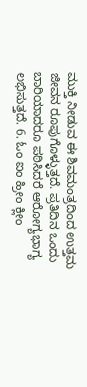ಮುಕ್ತಿ ನೀಡುವ ಈ ಶಿವಮಂತ್ರದಿಂದ ಉತ್ತಮ ಜೀವನ ರೂಪುಗೊಳ್ಳುತ್ತದೆ. ಪ್ರತಿದಿನ ಒಂದು ಬಾರಿಯಾದರೂ ಪಠಿಸಿದರೆ ಆರೋಗ್ಯಭಾಗ್ಯ ಲಭಿಸುತ್ತದೆ. 6. ಓಂ ಐಂ ಹ್ರೀಂ ಕ್ಲೀಂ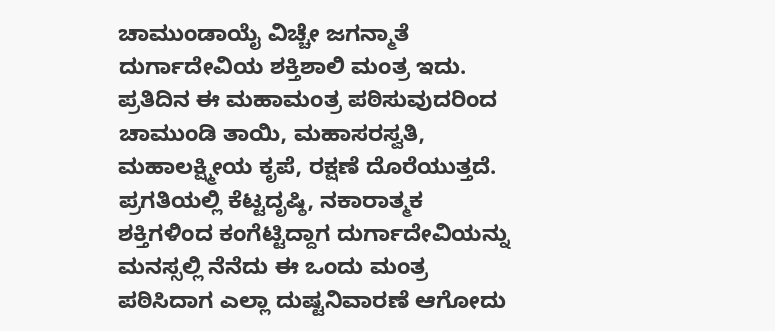ಚಾಮುಂಡಾಯೈ ವಿಚ್ಚೇ ಜಗನ್ಮಾತೆ ದುರ್ಗಾದೇವಿಯ ಶಕ್ತಿಶಾಲಿ ಮಂತ್ರ ಇದು. ಪ್ರತಿದಿನ ಈ ಮಹಾಮಂತ್ರ ಪಠಿಸುವುದರಿಂದ ಚಾಮುಂಡಿ ತಾಯಿ, ಮಹಾಸರಸ್ವತಿ, ಮಹಾಲಕ್ಷ್ಮೀಯ ಕೃಪೆ, ರಕ್ಷಣೆ ದೊರೆಯುತ್ತದೆ. ಪ್ರಗತಿಯಲ್ಲಿ ಕೆಟ್ಟದೃಷ್ಠಿ, ನಕಾರಾತ್ಮಕ ಶಕ್ತಿಗಳಿಂದ ಕಂಗೆಟ್ಟಿದ್ದಾಗ ದುರ್ಗಾದೇವಿಯನ್ನು ಮನಸ್ಸಲ್ಲಿ ನೆನೆದು ಈ ಒಂದು ಮಂತ್ರ ಪಠಿಸಿದಾಗ ಎಲ್ಲಾ ದುಷ್ಟನಿವಾರಣೆ ಆಗೋದು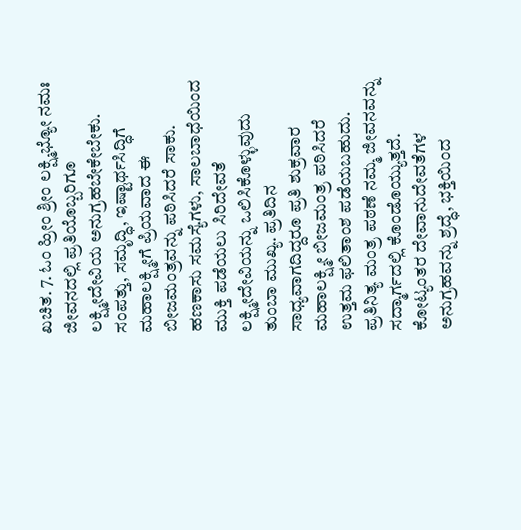ಖಚಿತ. 7. ಓಂ ಹ್ರೀಂ ಶ್ರೀಂ ಲಕ್ಷ್ಮಿಭ್ಯೋ ನಮಃ ಜೀವನದಲ್ಲಿ ಪ್ರತಿಯೊಬ್ಬರಿಗೂ ಲಕ್ಷ್ಮೀದೇವಿಯ ಅನುಗ್ರಹಬೇಕೇಬೇಕು. ಸಂಪತ್ತು, ಸಮೃದ್ಧಿ, ಇಷ್ಟಾರ್ಥಸಿದ್ಧಿಗೆ ಮಹಾಲಕ್ಷ್ಮೀಗೆ ಪ್ರಿಯವಾದ ಈ ಬೀಜಮಂತ್ರವನ್ನು ಪಠಿಸಿದರೆ ಸಾಕು. ಹಣಕಾಸು ಸಮಸ್ಯೆಗಳು, ಸಾಲಬಾಧೆಯಿಂದ ಮುಕ್ತಿ ಪಡೆಯಲು ಸಿರಿದೇವತೆ ಲಕ್ಷ್ಮೀದೇವಿಯನ್ನು ಒಲಿಸಿಕೊಳ್ಳುವುದು ತುಂಬಾ ಮುಖ್ಯ. ಪ್ರತಿದಿನ ಸಾಧ್ಯವಾಗದಿದ್ದರೂ ಪ್ರತಿ ಶುಕ್ರವಾರ ಮಹಾಲಕ್ಷ್ಮೀ ಬೀಜಮಂತ್ರ ಪಠಿಸಿದರೆ ಉತ್ತಮ ಫಲಿತಾಂಶ ಪಡೆಯಬಹುದು. ಪ್ರತಿನಿತ್ಯ ಮಂತ್ರ ಪಠಣೆ ನಮ್ಮ ಜೀವನವನ್ನು ಸದ್ಮಾರ್ಗದಲ್ಲಿ ಕೊಂಡೊಯ್ಯುತ್ತದೆ. ಕೋಟ್ಯಂತರ ದೇವಾನುದೇವತೆಗಳ ಅನುಗ್ರಹವನ್ನು ಶ್ರದ್ಧೆ, ಭಕ್ತಿಯಿಂದ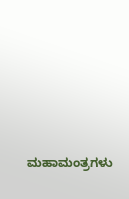ಮಹಾಮಂತ್ರಗಳು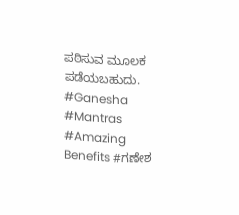ಪಠಿಸುವ ಮೂಲಕ ಪಡೆಯಬಹುದು. #Ganesha #Mantras #Amazing Benefits #ಗಣೇಶ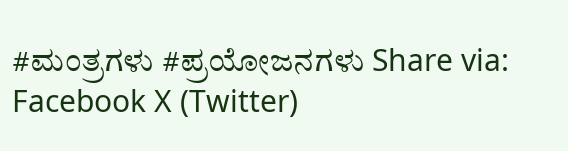#ಮಂತ್ರಗಳು #ಪ್ರಯೋಜನಗಳು Share via: Facebook X (Twitter)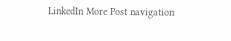LinkedIn More Post navigation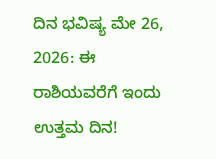ದಿನ ಭವಿಷ್ಯ ಮೇ 26, 2026: ಈ ರಾಶಿಯವರೆಗೆ ಇಂದು ಉತ್ತಮ ದಿನ!